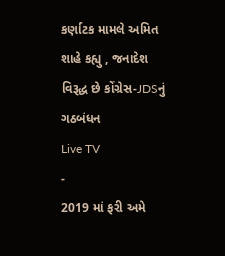કર્ણાટક મામલે અમિત શાહે કહ્યુ , જનાદેશ વિરૂદ્ધ છે કોંગ્રેસ-JDSનું ગઠબંધન
Live TV
-
2019 માં ફરી અમે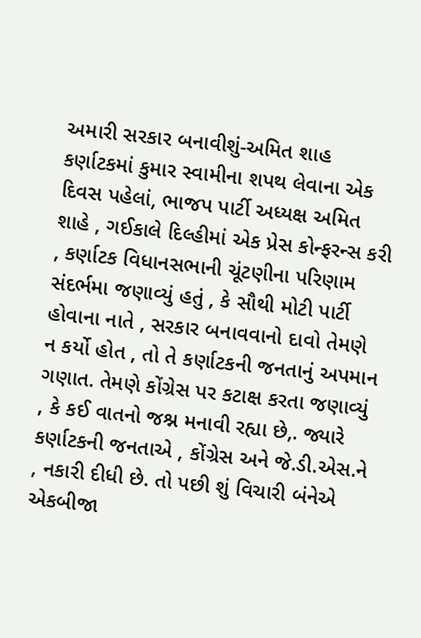અમારી સરકાર બનાવીશું-અમિત શાહ
કર્ણાટકમાં કુમાર સ્વામીના શપથ લેવાના એક દિવસ પહેલાં, ભાજપ પાર્ટી અધ્યક્ષ અમિત શાહે , ગઈકાલે દિલ્હીમાં એક પ્રેસ કોન્ફરન્સ કરી , કર્ણાટક વિધાનસભાની ચૂંટણીના પરિણામ સંદર્ભમા જણાવ્યું હતું , કે સૌથી મોટી પાર્ટી હોવાના નાતે , સરકાર બનાવવાનો દાવો તેમણે ન કર્યો હોત , તો તે કર્ણાટકની જનતાનું અપમાન ગણાત. તેમણે કોંગ્રેસ પર કટાક્ષ કરતા જણાવ્યું , કે કઈ વાતનો જશ્ન મનાવી રહ્યા છે,. જ્યારે કર્ણાટકની જનતાએ , કોંગ્રેસ અને જે.ડી.એસ.ને , નકારી દીધી છે. તો પછી શું વિચારી બંનેએ એકબીજા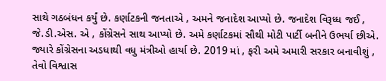સાથે ગઠબંધન કર્યું છે. કર્ણાટકની જનતાએ , અમને જનાદેશ આપ્યો છે. જનાદેશ વિરૂધ્ધ જઈ , જે.ડી.એસ. એ , કોંગ્રેસને સાથ આપ્યો છે. અમે કર્ણાટકમાં સૌથી મોટી પાર્ટી બનીને ઉભર્યા છીએ. જ્યારે કોંગ્રેસના અડધાથી વધુ મંત્રીઓ હાર્યા છે. 2019 માં , ફરી અમે અમારી સરકાર બનાવીશું , તેવો વિશ્વાસ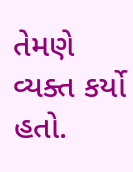તેમણે વ્યક્ત કર્યો હતો.